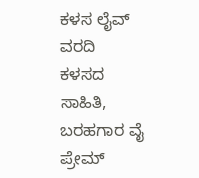ಕಳಸ ಲೈವ್ ವರದಿ
ಕಳಸದ ಸಾಹಿತಿ, ಬರಹಗಾರ ವೈ ಪ್ರೇಮ್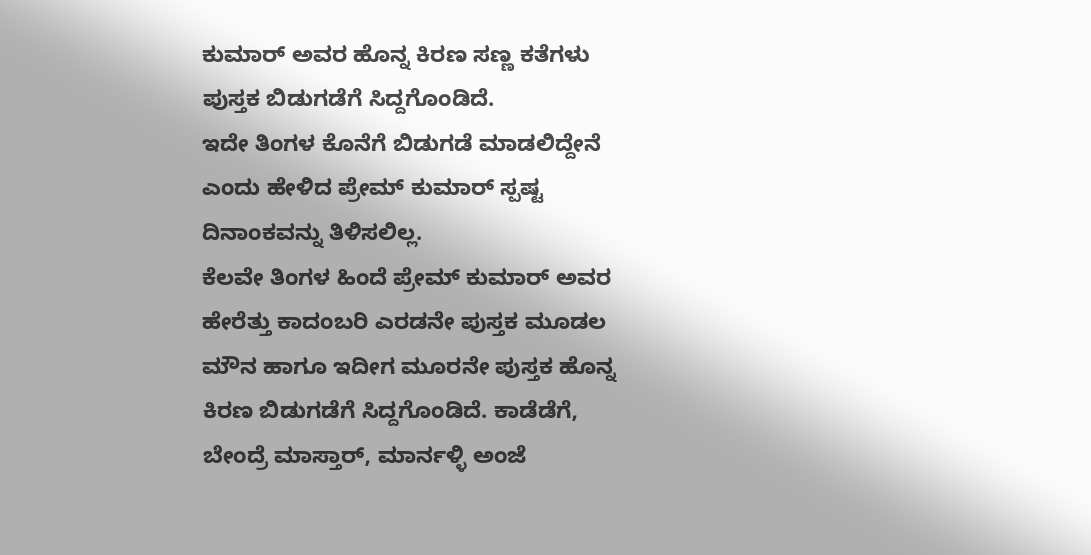ಕುಮಾರ್ ಅವರ ಹೊನ್ನ ಕಿರಣ ಸಣ್ಣ ಕತೆಗಳು ಪುಸ್ತಕ ಬಿಡುಗಡೆಗೆ ಸಿದ್ದಗೊಂಡಿದೆ.
ಇದೇ ತಿಂಗಳ ಕೊನೆಗೆ ಬಿಡುಗಡೆ ಮಾಡಲಿದ್ದೇನೆ ಎಂದು ಹೇಳಿದ ಪ್ರೇಮ್ ಕುಮಾರ್ ಸ್ಪಷ್ಟ ದಿನಾಂಕವನ್ನು ತಿಳಿಸಲಿಲ್ಲ.
ಕೆಲವೇ ತಿಂಗಳ ಹಿಂದೆ ಪ್ರೇಮ್ ಕುಮಾರ್ ಅವರ ಹೇರೆತ್ತು ಕಾದಂಬರಿ ಎರಡನೇ ಪುಸ್ತಕ ಮೂಡಲ ಮೌನ ಹಾಗೂ ಇದೀಗ ಮೂರನೇ ಪುಸ್ತಕ ಹೊನ್ನ ಕಿರಣ ಬಿಡುಗಡೆಗೆ ಸಿದ್ದಗೊಂಡಿದೆ. ಕಾಡೆಡೆಗೆ, ಬೇಂದ್ರೆ ಮಾಸ್ತಾರ್, ಮಾರ್ನಳ್ಳಿ ಅಂಜೆ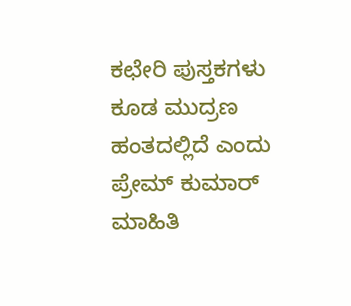ಕಛೇರಿ ಪುಸ್ತಕಗಳು ಕೂಡ ಮುದ್ರಣ ಹಂತದಲ್ಲಿದೆ ಎಂದು ಪ್ರೇಮ್ ಕುಮಾರ್ ಮಾಹಿತಿ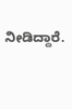ನೀಡಿದ್ದಾರೆ.